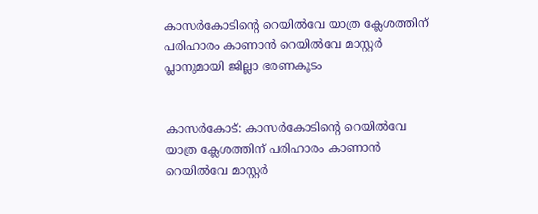കാസർകോടിന്റെ റെയിൽവേ യാത്ര ക്ലേശത്തിന് പരിഹാരം കാണാൻ റെയിൽവേ മാസ്റ്റർ പ്ലാനുമായി ജില്ലാ ഭരണകൂടം


കാസർകോ‍‍ട്: കാസർകോടിന്റെ റെയിൽവേ യാത്ര ക്ലേശത്തിന് പരിഹാരം കാണാൻ റെയിൽവേ മാസ്റ്റർ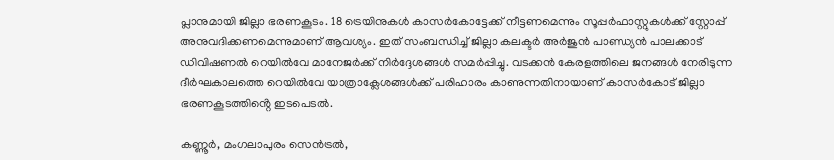പ്ലാനുമായി ജില്ലാ ഭരണകൂടം. 18 ട്രെയിനുകൾ കാസർകോട്ടേക്ക് നീട്ടണമെന്നും സൂപ്പർഫാസ്റ്റുകൾക്ക് സ്റ്റോപ്പ് അനുവദിക്കണമെന്നുമാണ് ആവശ്യം. ഇത് സംബന്ധിച്ച് ജില്ലാ കലക്ടർ അർജുൻ പാണ്ഡ്യൻ പാലക്കാട് ഡിവിഷണൽ റെയിൽവേ മാനേജർക്ക് നിർദ്ദേശങ്ങൾ സമർപ്പിച്ചു. വടക്കൻ കേരളത്തിലെ ജനങ്ങൾ നേരിടുന്ന ദീർഘകാലത്തെ റെയിൽവേ യാത്രാക്ലേശങ്ങൾക്ക് പരിഹാരം കാണുന്നതിനായാണ് കാസർകോട് ജില്ലാ ഭരണകൂടത്തിൻ്റെ ഇടപെടൽ.

കണ്ണൂർ, മംഗലാപുരം സെൻട്രൽ,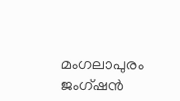മംഗലാപുരം ജംഗ്ഷൻ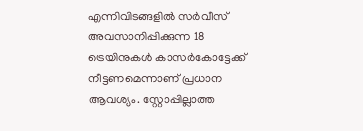എന്നിവിടങ്ങളിൽ സർവീസ് അവസാനിപ്പിക്കുന്ന 18 ട്രെയിനുകൾ കാസർകോട്ടേക്ക് നീട്ടണമെന്നാണ് പ്രധാന ആവശ്യം. സ്റ്റോപ്പില്ലാത്ത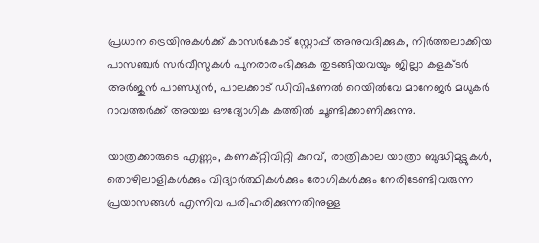പ്രധാന ട്രെയിനുകൾക്ക് കാസർകോട് സ്റ്റോപ്പ് അനുവദിക്കുക, നിർത്തലാക്കിയ പാസഞ്ചർ സർവീസുകൾ പുനരാരംഭിക്കുക തുടങ്ങിയവയും ജില്ലാ കളക്ടർ അർജുൻ പാണ്ഡ്യൻ, പാലക്കാട് ഡിവിഷണൽ റെയിൽവേ മാനേജർ മധുകർ റാവത്തർക്ക് അയച്ച ഔദ്യോഗിക കത്തിൽ ചൂണ്ടിക്കാണിക്കുന്നു.

യാത്രക്കാരുടെ എണ്ണം, കണക്റ്റിവിറ്റി കുറവ്, രാത്രികാല യാത്രാ ബുദ്ധിമുട്ടുകൾ, തൊഴിലാളികൾക്കും വിദ്യാർത്ഥികൾക്കും രോഗികൾക്കും നേരിടേണ്ടിവരുന്ന പ്രയാസങ്ങൾ എന്നിവ പരിഹരിക്കുന്നതിനുള്ള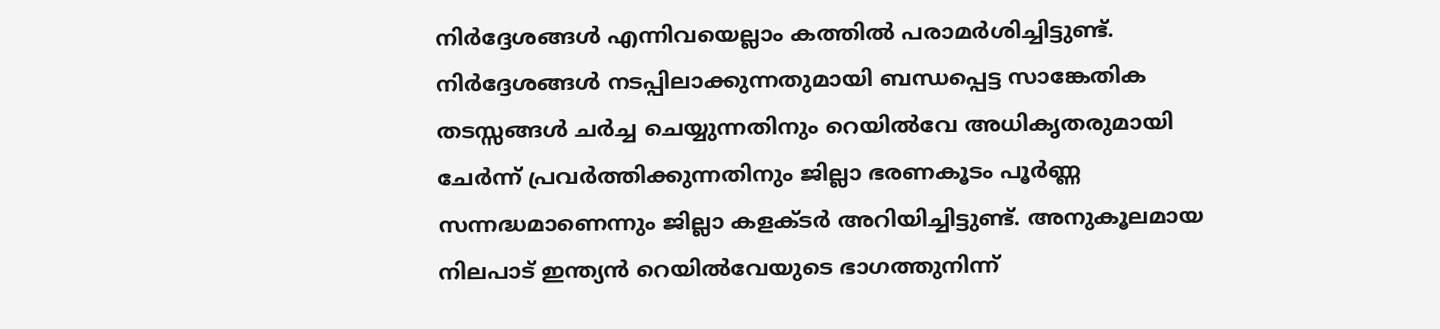നിർദ്ദേശങ്ങൾ എന്നിവയെല്ലാം കത്തിൽ പരാമർശിച്ചിട്ടുണ്ട്. നിർദ്ദേശങ്ങൾ നടപ്പിലാക്കുന്നതുമായി ബന്ധപ്പെട്ട സാങ്കേതിക തടസ്സങ്ങൾ ചർച്ച ചെയ്യുന്നതിനും റെയിൽവേ അധികൃതരുമായി ചേർന്ന് പ്രവർത്തിക്കുന്നതിനും ജില്ലാ ഭരണകൂടം പൂർണ്ണ സന്നദ്ധമാണെന്നും ജില്ലാ കളക്ടർ അറിയിച്ചിട്ടുണ്ട്. അനുകൂലമായ നിലപാട് ഇന്ത്യൻ റെയിൽവേയുടെ ഭാഗത്തുനിന്ന്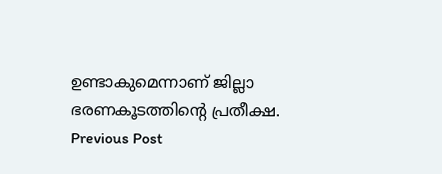ഉണ്ടാകുമെന്നാണ് ജില്ലാ ഭരണകൂടത്തിൻ്റെ പ്രതീക്ഷ.
Previous Post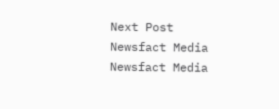Next Post
Newsfact Media
Newsfact Media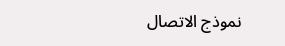نموذج الاتصال